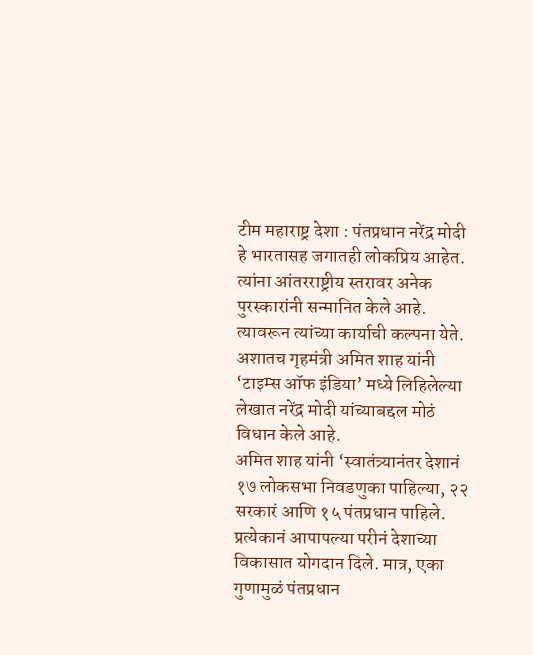टीम महाराष्ट्र देशा : पंतप्रधान नरेंद्र मोदी हे भारतासह जगातही लोकप्रिय आहेत. त्यांना आंतरराष्ट्रीय स्तरावर अनेक पुरस्कारांनी सन्मानित केले आहे. त्यावरून त्यांच्या कार्याची कल्पना येते. अशातच गृहमंत्री अमित शाह यांनी ‘टाइम्स ऑफ इंडिया’ मध्ये लिहिलेल्या लेखात नरेंद्र मोदी यांच्याबद्दल मोठं विधान केले आहे.
अमित शाह यांनी ‘स्वातंत्र्यानंतर देशानं १७ लोकसभा निवडणुका पाहिल्या, २२ सरकारं आणि १५ पंतप्रधान पाहिले. प्रत्येकानं आपापल्या परीनं देशाच्या विकासात योगदान दिले. मात्र, एका गुणामुळं पंतप्रधान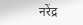नरेंद्र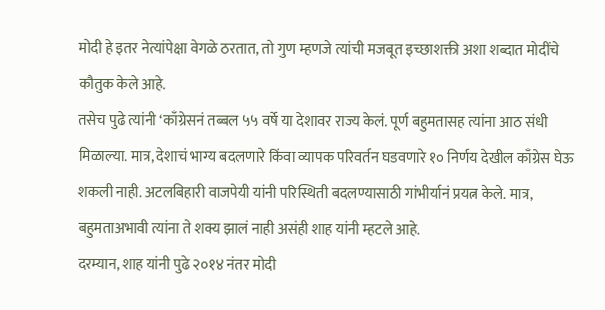मोदी हे इतर नेत्यांपेक्षा वेगळे ठरतात, तो गुण म्हणजे त्यांची मजबूत इच्छाशक्ती अशा शब्दात मोदींचे कौतुक केले आहे.
तसेच पुढे त्यांनी ‘काँग्रेसनं तब्बल ५५ वर्षे या देशावर राज्य केलं. पूर्ण बहुमतासह त्यांना आठ संधी मिळाल्या. मात्र, देशाचं भाग्य बदलणारे किंवा व्यापक परिवर्तन घडवणारे १० निर्णय देखील काँग्रेस घेऊ शकली नाही. अटलबिहारी वाजपेयी यांनी परिस्थिती बदलण्यासाठी गांभीर्यानं प्रयत्न केले. मात्र, बहुमताअभावी त्यांना ते शक्य झालं नाही असंही शाह यांनी म्हटले आहे.
दरम्यान, शाह यांनी पुढे २०१४ नंतर मोदी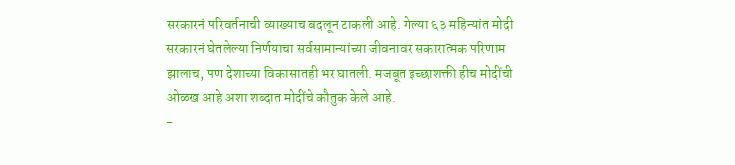सरकारनं परिवर्तनाची व्याख्याच बदलून टाकली आहे. गेल्या ६३ महिन्यांत मोदी सरकारनं घेतलेल्या निर्णयाचा सर्वसामान्यांच्या जीवनावर सकारात्मक परिणाम झालाच, पण देशाच्या विकासातही भर घातली. मजबूत इच्छाशक्ती हीच मोदींची ओळख आहे अशा शब्दात मोदींचे कौतुक केले आहे.
-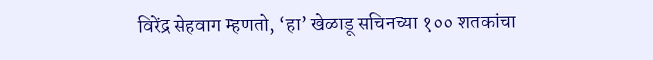विरेंद्र सेहवाग म्हणतो, ‘हा’ खेळाडू सचिनच्या १०० शतकांचा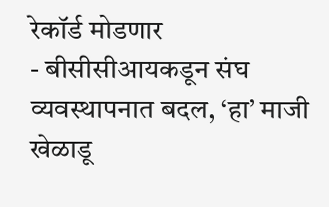रेकॉर्ड मोडणार
- बीसीसीआयकडून संघ व्यवस्थापनात बदल, ‘हा’ माजी खेळाडू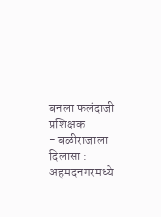बनला फलंदाजी प्रशिक्षक
- बळीराजाला दिलासा : अहमदनगरमध्ये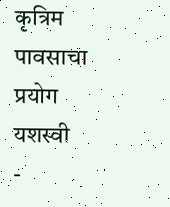कृत्रिम पावसाचा प्रयोग यशस्वी
-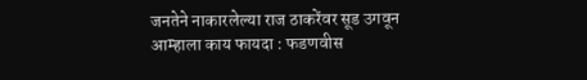जनतेने नाकारलेल्या राज ठाकरेंवर सूड उगवून आम्हाला काय फायदा : फडणवीस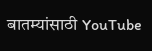बातम्यांसाठी YouTube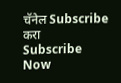चॅनेल Subscribe करा
Subscribe Now